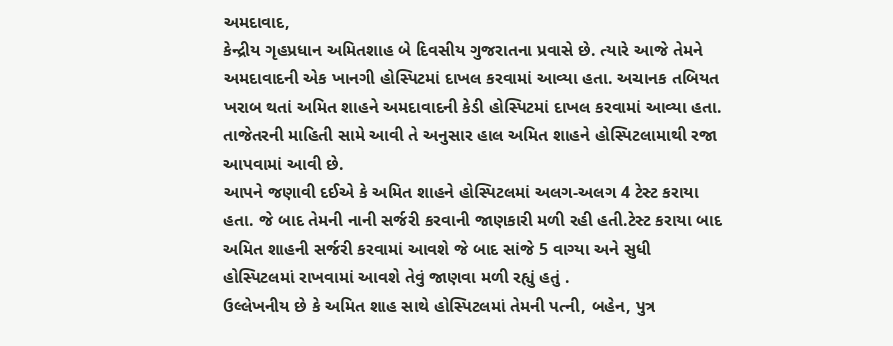અમદાવાદ,
કેન્દ્રીય ગૃહપ્રધાન અમિતશાહ બે દિવસીય ગુજરાતના પ્રવાસે છે. ત્યારે આજે તેમને અમદાવાદની એક ખાનગી હોસ્પિટમાં દાખલ કરવામાં આવ્યા હતા. અચાનક તબિયત ખરાબ થતાં અમિત શાહને અમદાવાદની કેડી હોસ્પિટમાં દાખલ કરવામાં આવ્યા હતા.
તાજેતરની માહિતી સામે આવી તે અનુસાર હાલ અમિત શાહને હોસ્પિટલામાથી રજા આપવામાં આવી છે.
આપને જણાવી દઈએ કે અમિત શાહને હોસ્પિટલમાં અલગ-અલગ 4 ટેસ્ટ કરાયા હતા. જે બાદ તેમની નાની સર્જરી કરવાની જાણકારી મળી રહી હતી.ટેસ્ટ કરાયા બાદ અમિત શાહની સર્જરી કરવામાં આવશે જે બાદ સાંજે 5 વાગ્યા અને સુધી હોસ્પિટલમાં રાખવામાં આવશે તેવું જાણવા મળી રહ્યું હતું .
ઉલ્લેખનીય છે કે અમિત શાહ સાથે હોસ્પિટલમાં તેમની પત્ની, બહેન, પુત્ર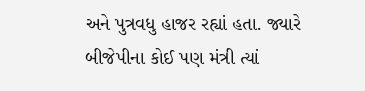અને પુત્રવધુ હાજર રહ્યાં હતા. જ્યારે બીજેપીના કોઈ પણ મંત્રી ત્યાં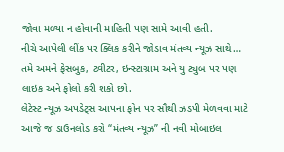જોવા મળ્યા ન હોવાની માહિતી પણ સામે આવી હતી.
નીચે આપેલી લીંક પર ક્લિક કરીને જોડાવ મંતવ્ય ન્યૂઝ સાથે…
તમે અમને ફેસબુક, ટ્વીટર, ઇન્સ્ટાગ્રામ અને યુ ટ્યુબ પર પણ લાઇક અને ફોલો કરી શકો છો.
લેટેસ્ટ ન્યૂઝ અપડેટ્સ આપના ફોન પર સૌથી ઝડપી મેળવવા માટે આજે જ ડાઉનલોડ કરો “મંતવ્ય ન્યૂઝ” ની નવી મોબાઇલ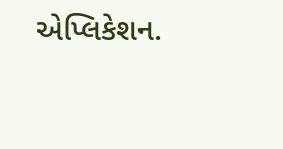એપ્લિકેશન.